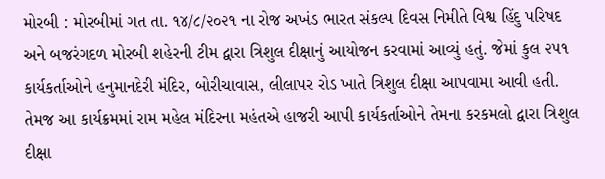મોરબી : મોરબીમાં ગત તા. ૧૪/૮/૨૦૨૧ ના રોજ અખંડ ભારત સંકલ્પ દિવસ નિમીતે વિશ્વ હિંદુ પરિષદ અને બજરંગદળ મોરબી શહેરની ટીમ દ્વારા ત્રિશુલ દીક્ષાનું આયોજન કરવામાં આવ્યું હતું. જેમાં કુલ ૨૫૧ કાર્યકર્તાઓને હનુમાનદેરી મંદિર, બોરીચાવાસ, લીલાપર રોડ ખાતે ત્રિશુલ દીક્ષા આપવામા આવી હતી. તેમજ આ કાર્યક્રમમાં રામ મહેલ મંદિરના મહંતએ હાજરી આપી કાર્યકર્તાઓને તેમના કરકમલો દ્વારા ત્રિશુલ દીક્ષા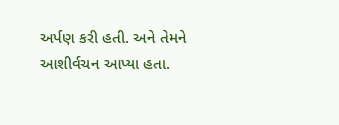અર્પણ કરી હતી. અને તેમને આશીર્વચન આપ્યા હતા.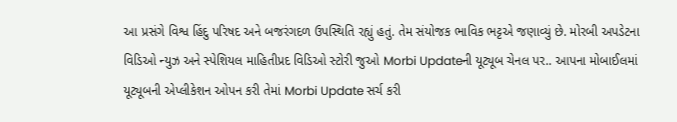આ પ્રસંગે વિશ્વ હિંદુ પરિષદ અને બજરંગદળ ઉપસ્થિતિ રહ્યું હતું. તેમ સંયોજક ભાવિક ભટ્ટએ જણાવ્યું છે. મોરબી અપડેટના વિડિઓ ન્યુઝ અને સ્પેશિયલ માહિતીપ્રદ વિડિઓ સ્ટોરી જુઓ Morbi Updateની યૂટ્યૂબ ચેનલ પર.. આપના મોબાઈલમાં યૂટ્યૂબની એપ્લીકેશન ઓપન કરી તેમાં Morbi Update સર્ચ કરી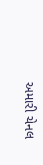અમારી ચેનલ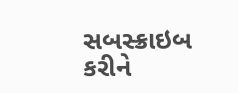સબસ્ક્રાઇબ કરીને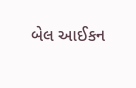બેલ આઈકન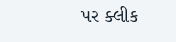પર ક્લીક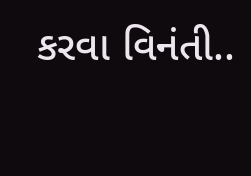કરવા વિનંતી..